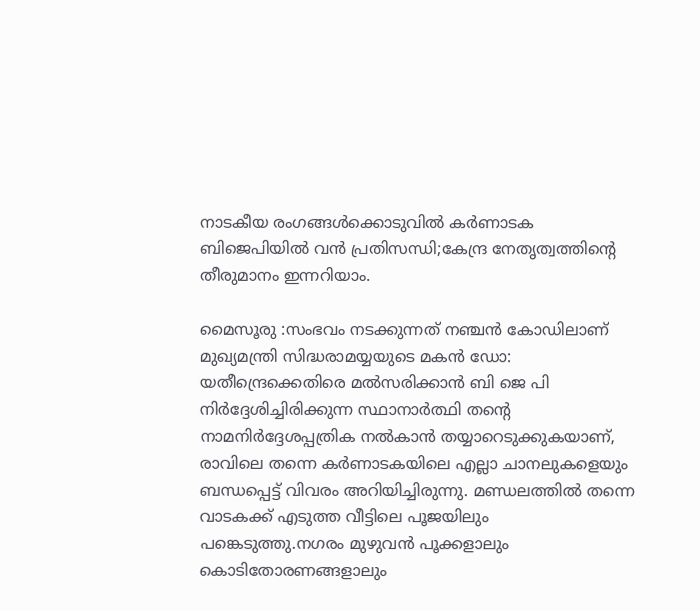നാടകീയ രംഗങ്ങൾക്കൊടുവിൽ കർണാടക ബിജെപിയിൽ വൻ പ്രതിസന്ധി;കേന്ദ്ര നേതൃത്വത്തിന്റെ തീരുമാനം ഇന്നറിയാം.

മൈസൂരു :സംഭവം നടക്കുന്നത് നഞ്ചൻ കോഡിലാണ് മുഖ്യമന്ത്രി സിദ്ധരാമയ്യയുടെ മകൻ ഡോ: യതീന്ദ്രെക്കെതിരെ മൽസരിക്കാൻ ബി ജെ പി നിർദ്ദേശിച്ചിരിക്കുന്ന സ്ഥാനാർത്ഥി തന്റെ നാമനിർദ്ദേശപ്പത്രിക നൽകാൻ തയ്യാറെടുക്കുകയാണ്, രാവിലെ തന്നെ കർണാടകയിലെ എല്ലാ ചാനലുകളെയും ബന്ധപ്പെട്ട് വിവരം അറിയിച്ചിരുന്നു. മണ്ഡലത്തിൽ തന്നെ വാടകക്ക് എടുത്ത വീട്ടിലെ പൂജയിലും പങ്കെടുത്തു.നഗരം മുഴുവൻ പൂക്കളാലും കൊടിതോരണങ്ങളാലും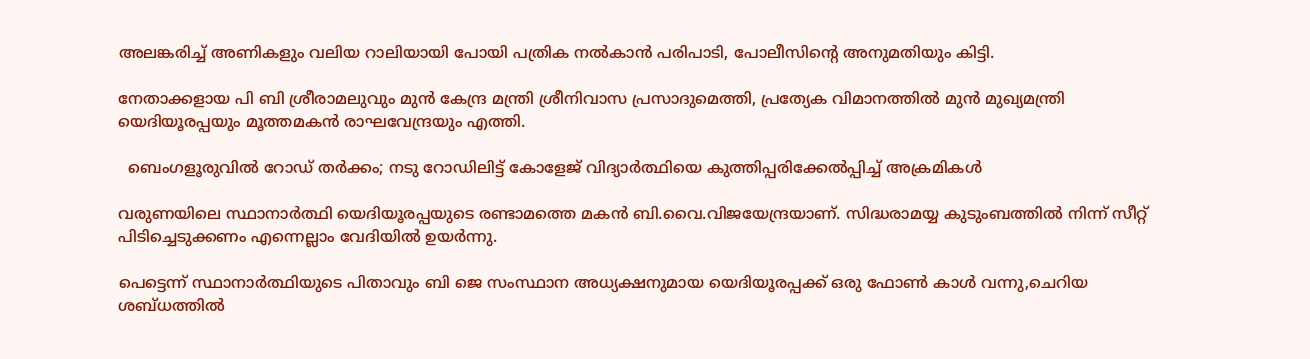അലങ്കരിച്ച് അണികളും വലിയ റാലിയായി പോയി പത്രിക നൽകാൻ പരിപാടി, പോലീസിന്റെ അനുമതിയും കിട്ടി.

നേതാക്കളായ പി ബി ശ്രീരാമലുവും മുൻ കേന്ദ്ര മന്ത്രി ശ്രീനിവാസ പ്രസാദുമെത്തി, പ്രത്യേക വിമാനത്തിൽ മുൻ മുഖ്യമന്ത്രി യെദിയൂരപ്പയും മൂത്തമകൻ രാഘവേന്ദ്രയും എത്തി.

  ബെംഗളൂരുവിൽ റോഡ് തർക്കം; നടു റോഡിലിട്ട് കോളേജ് വിദ്യാർത്ഥിയെ കുത്തിപ്പരിക്കേൽപ്പിച്ച് അക്രമികൾ

വരുണയിലെ സ്ഥാനാർത്ഥി യെദിയൂരപ്പയുടെ രണ്ടാമത്തെ മകൻ ബി.വൈ.വിജയേന്ദ്രയാണ്. സിദ്ധരാമയ്യ കുടുംബത്തിൽ നിന്ന് സീറ്റ് പിടിച്ചെടുക്കണം എന്നെല്ലാം വേദിയിൽ ഉയർന്നു.

പെട്ടെന്ന് സ്ഥാനാർത്ഥിയുടെ പിതാവും ബി ജെ സംസ്ഥാന അധ്യക്ഷനുമായ യെദിയൂരപ്പക്ക് ഒരു ഫോണ്‍ കാള്‍ വന്നു,ചെറിയ ശബ്ധത്തില്‍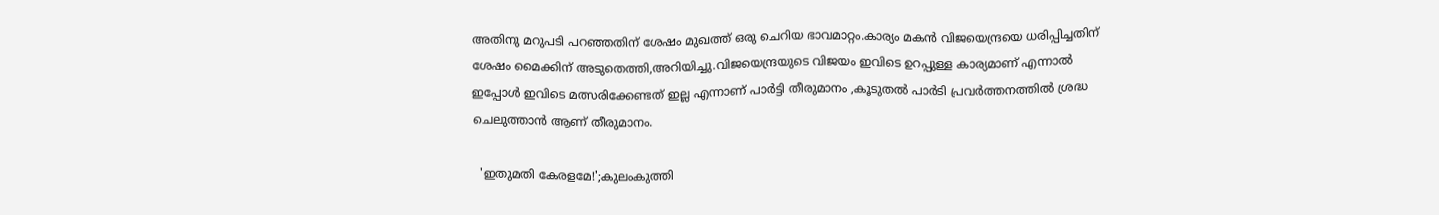അതിനു മറുപടി പറഞ്ഞതിന് ശേഷം മുഖത്ത് ഒരു ചെറിയ ഭാവമാറ്റം.കാര്യം മകന്‍ വിജയെന്ദ്രയെ ധരിപ്പിച്ചതിന് ശേഷം മൈക്കിന് അടുതെത്തി,അറിയിച്ചു.വിജയെന്ദ്രയുടെ വിജയം ഇവിടെ ഉറപ്പുള്ള കാര്യമാണ് എന്നാല്‍ ഇപ്പോള്‍ ഇവിടെ മത്സരിക്കേണ്ടത് ഇല്ല എന്നാണ് പാര്‍ട്ടി തീരുമാനം ,കൂടുതല്‍ പാര്‍ടി പ്രവര്‍ത്തനത്തില്‍ ശ്രദ്ധ ചെലുത്താന്‍ ആണ് തീരുമാനം.

  'ഇതുമതി കേരളമേ!';കുലംകുത്തി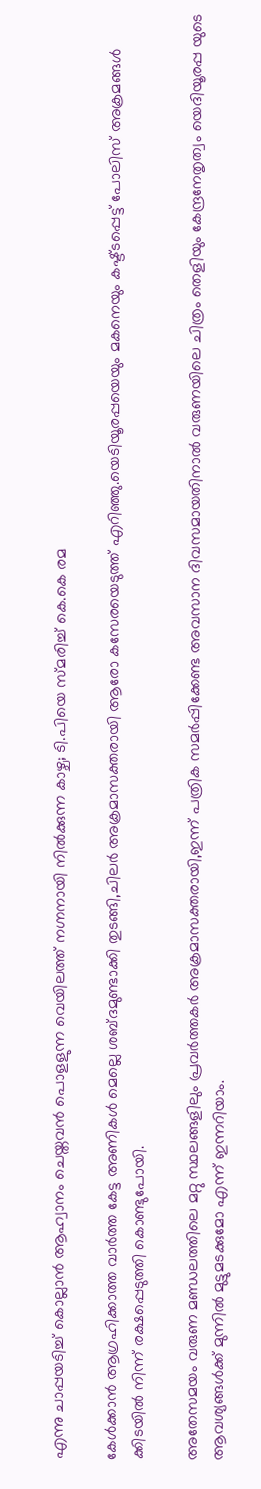എന്നു ചാപ്പയടിച്ച് കൊല്ലാൻ ആഹ്വാനം ചെയ്തവൻ പൊളളുന്ന വെയിലത്ത് നഗ്നനായി നിൽക്കുന്ന കാഴ്ച; ടി.പിയെ സ്മരിച്ച് കെ.കെ രമ

കേള്‍ക്കാന്‍ ആഗ്രഹിക്കാത്ത വാര്‍ത്ത‍ കേട്ട അണികള്‍ മെല്ലെ ശബ്ദമുണ്ടാക്കി തുടങ്ങി,ചിലര്‍ അക്രമാസക്തരായി ആരോ കസേരയെടുത്ത്‌ എറിഞ്ഞു.യെടിയൂരപ്പയെയും മകനെയും കഷ്ട്ടപ്പെട്ട് പോലിസ് അക്രമങ്ങള്‍ ക്കിടയില്‍ നിന്ന് രക്ഷപ്പെടുത്തി കൊണ്ടുപോയി.

അതേസമയം വരുണ മണ്ഡലത്തിലെ മറ്റു സ്ഥലങ്ങളിലും പ്രവര്‍ത്തകര്‍ അക്രമാസക്തരായി,ഇന്ന് പത്രിക സമര്‍പ്പിക്കേണ്ട അവസാന ദിവസമായതിനാല്‍ വരുണയിലെ ചിത്രം തെളിയും കേന്ദ്രനേതൃത്വം യെദിയൂരപ്പ യുടെ ആവശ്യങ്ങള്‍ക്ക് മുന്നില്‍ മുട്ടുമടക്കുമോ എന്ന് ഇന്നറിയാം.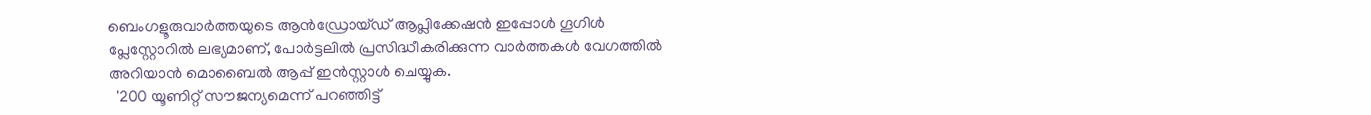ബെംഗളൂരുവാർത്തയുടെ ആൻഡ്രോയ്ഡ് ആപ്ലിക്കേഷൻ ഇപ്പോൾ ഗൂഗിൾ പ്ലേസ്റ്റോറിൽ ലഭ്യമാണ്, പോർട്ടലിൽ പ്രസിദ്ധീകരിക്കുന്ന വാർത്തകൾ വേഗത്തിൽ അറിയാൻ മൊബൈൽ ആപ്പ് ഇൻസ്റ്റാൾ ചെയ്യുക.
  '200 യൂണിറ്റ് സൗജന്യമെന്ന് പറഞ്ഞിട്ട്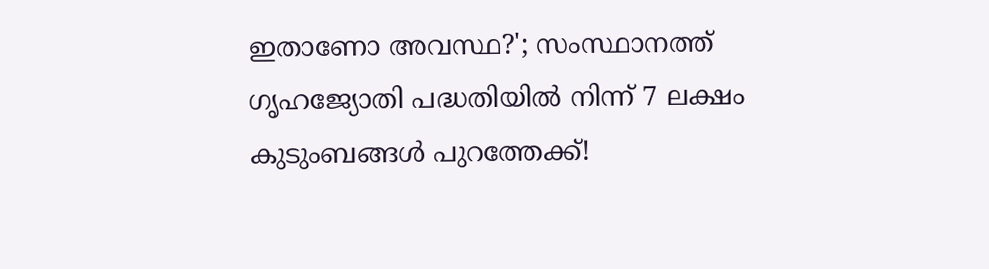ഇതാണോ അവസ്ഥ?'; സംസ്ഥാനത്ത് ഗൃഹജ്യോതി പദ്ധതിയിൽ നിന്ന് 7 ലക്ഷം കുടുംബങ്ങൾ പുറത്തേക്ക്!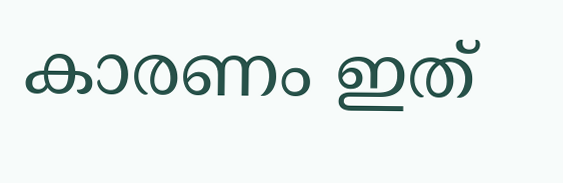കാരണം ഇത്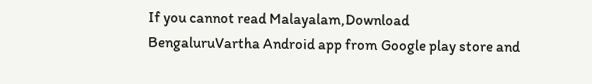If you cannot read Malayalam,Download BengaluruVartha Android app from Google play store and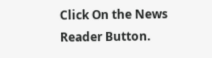Click On the News Reader Button.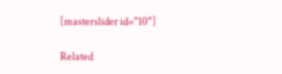[masterslider id="10"]

Related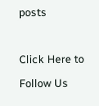posts

Click Here to Follow Us